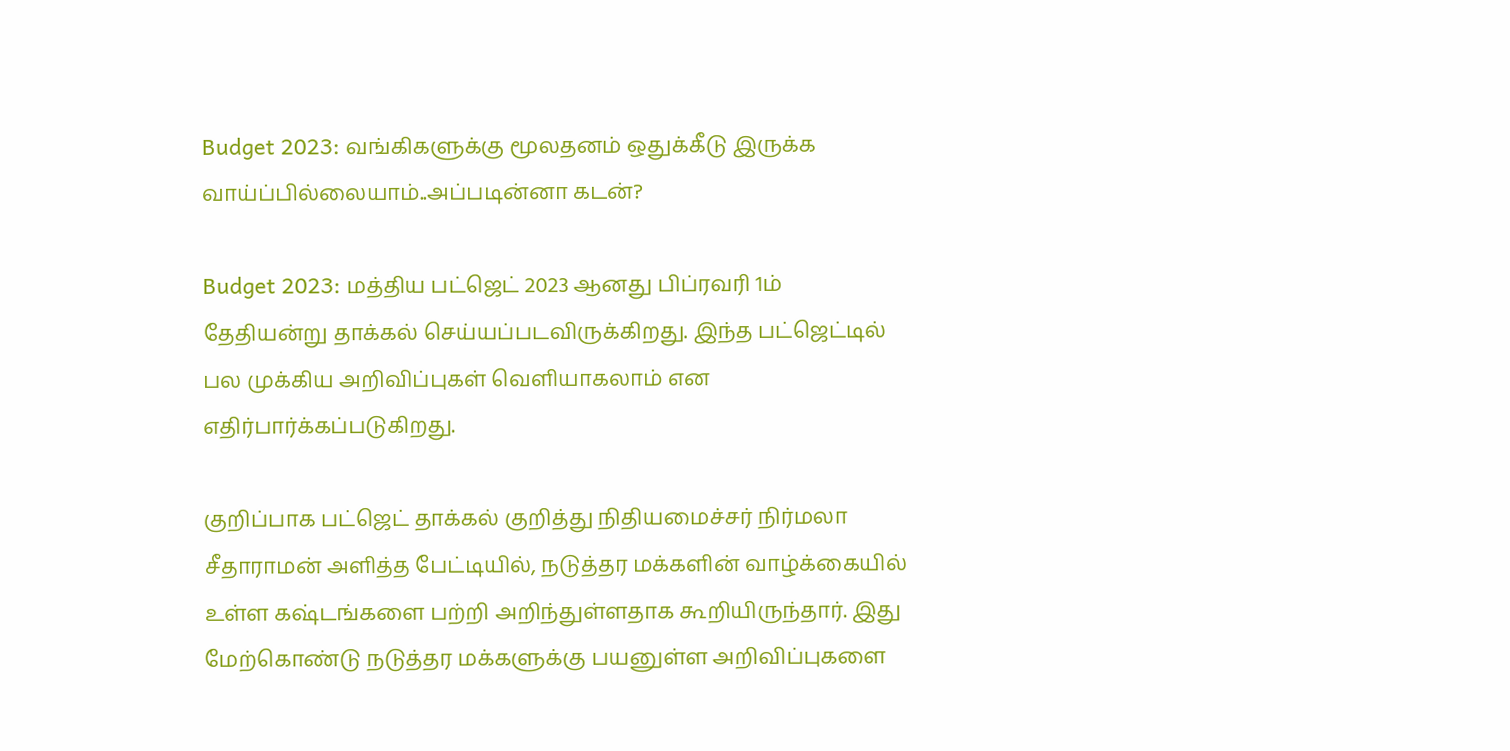Budget 2023: வங்கிகளுக்கு மூலதனம் ஒதுக்கீடு இருக்க வாய்ப்பில்லையாம்..அப்படின்னா கடன்?

Budget 2023: மத்திய பட்ஜெட் 2023 ஆனது பிப்ரவரி 1ம் தேதியன்று தாக்கல் செய்யப்படவிருக்கிறது. இந்த பட்ஜெட்டில் பல முக்கிய அறிவிப்புகள் வெளியாகலாம் என எதிர்பார்க்கப்படுகிறது.

குறிப்பாக பட்ஜெட் தாக்கல் குறித்து நிதியமைச்சர் நிர்மலா சீதாராமன் அளித்த பேட்டியில், நடுத்தர மக்களின் வாழ்க்கையில் உள்ள கஷ்டங்களை பற்றி அறிந்துள்ளதாக கூறியிருந்தார். இது மேற்கொண்டு நடுத்தர மக்களுக்கு பயனுள்ள அறிவிப்புகளை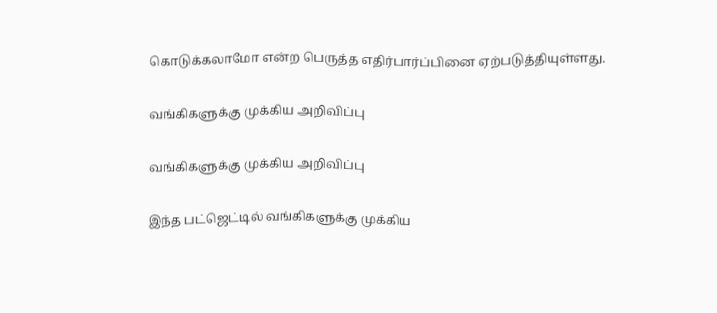கொடுக்கலாமோ என்ற பெருத்த எதிர்பார்ப்பினை ஏற்படுத்தியுள்ளது.

வங்கிகளுக்கு முக்கிய அறிவிப்பு

வங்கிகளுக்கு முக்கிய அறிவிப்பு

இந்த பட்ஜெட்டில் வங்கிகளுக்கு முக்கிய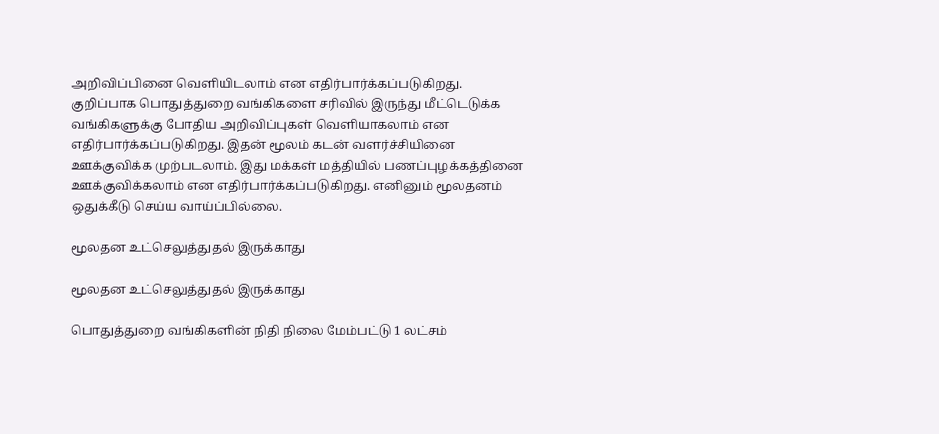அறிவிப்பினை வெளியிடலாம் என எதிர்பார்க்கப்படுகிறது. குறிப்பாக பொதுத்துறை வங்கிகளை சரிவில் இருந்து மீட்டெடுக்க வங்கிகளுக்கு போதிய அறிவிப்புகள் வெளியாகலாம் என எதிர்பார்க்கப்படுகிறது. இதன் மூலம் கடன் வளர்ச்சியினை ஊக்குவிக்க முற்படலாம். இது மக்கள் மத்தியில் பணப்புழக்கத்தினை ஊக்குவிக்கலாம் என எதிர்பார்க்கப்படுகிறது. எனினும் மூலதனம் ஒதுக்கீடு செய்ய வாய்ப்பில்லை.

மூலதன உட்செலுத்துதல் இருக்காது

மூலதன உட்செலுத்துதல் இருக்காது

பொதுத்துறை வங்கிகளின் நிதி நிலை மேம்பட்டு 1 லட்சம்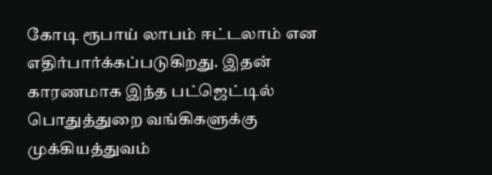கோடி ரூபாய் லாபம் ஈட்டலாம் என எதிர்பார்க்கப்படுகிறது. இதன் காரணமாக இந்த பட்ஜெட்டில் பொதுத்துறை வங்கிகளுக்கு முக்கியத்துவம்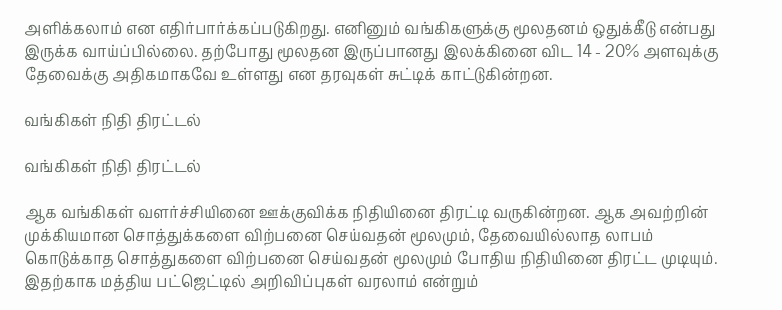அளிக்கலாம் என எதிர்பார்க்கப்படுகிறது. எனினும் வங்கிகளுக்கு மூலதனம் ஒதுக்கீடு என்பது இருக்க வாய்ப்பில்லை. தற்போது மூலதன இருப்பானது இலக்கினை விட 14 - 20% அளவுக்கு தேவைக்கு அதிகமாகவே உள்ளது என தரவுகள் சுட்டிக் காட்டுகின்றன.

வங்கிகள் நிதி திரட்டல்

வங்கிகள் நிதி திரட்டல்

ஆக வங்கிகள் வளர்ச்சியினை ஊக்குவிக்க நிதியினை திரட்டி வருகின்றன. ஆக அவற்றின் முக்கியமான சொத்துக்களை விற்பனை செய்வதன் மூலமும், தேவையில்லாத லாபம் கொடுக்காத சொத்துகளை விற்பனை செய்வதன் மூலமும் போதிய நிதியினை திரட்ட முடியும். இதற்காக மத்திய பட்ஜெட்டில் அறிவிப்புகள் வரலாம் என்றும்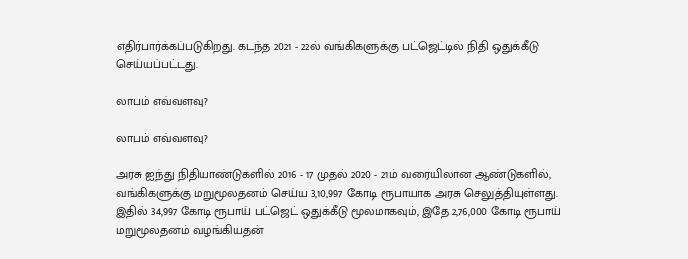எதிர்பார்க்கப்படுகிறது. கடந்த 2021 - 22ல் வங்கிகளுக்கு பட்ஜெட்டில் நிதி ஒதுக்கீடு செய்யப்பட்டது.

லாபம் எவ்வளவு?

லாபம் எவ்வளவு?

அரசு ஐந்து நிதியாண்டுகளில் 2016 - 17 முதல் 2020 - 21ம் வரையிலான ஆண்டுகளில், வங்கிகளுக்கு மறுமூலதனம் செய்ய 3,10,997 கோடி ரூபாயாக அரசு செலுத்தியுள்ளது. இதில் 34,997 கோடி ரூபாய் பட்ஜெட் ஒதுக்கீடு மூலமாகவும், இதே 2,76,000 கோடி ரூபாய் மறுமூலதனம் வழங்கியதன்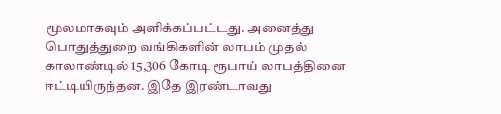மூலமாகவும் அளிக்கப்பட்டது. அனைத்து பொதுத்துறை வங்கிகளின் லாபம் முதல் காலாண்டில் 15,306 கோடி ரூபாய் லாபத்தினை ஈட்டியிருந்தன. இதே இரண்டாவது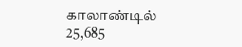காலாண்டில் 25,685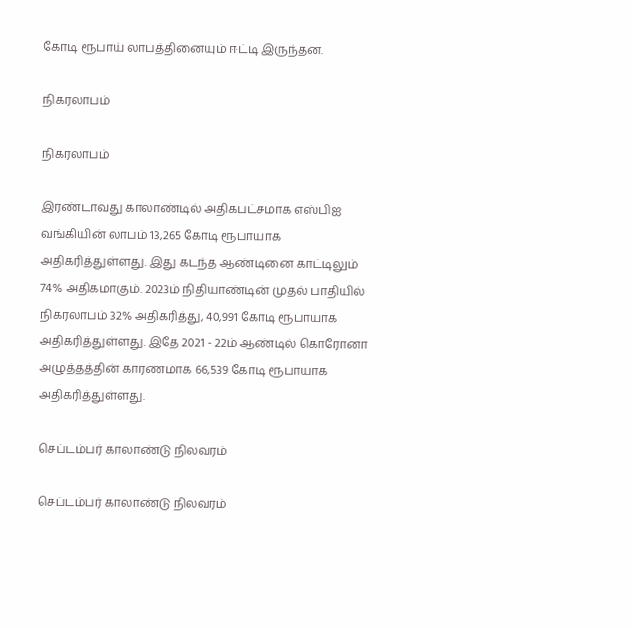கோடி ரூபாய் லாபத்தினையும் ஈட்டி இருந்தன.

நிகரலாபம்

நிகரலாபம்

இரண்டாவது காலாண்டில் அதிகபட்சமாக எஸ்பிஐ வங்கியின் லாபம் 13,265 கோடி ரூபாயாக அதிகரித்துள்ளது. இது கடந்த ஆண்டினை காட்டிலும் 74% அதிகமாகும். 2023ம் நிதியாண்டின் முதல் பாதியில் நிகரலாபம் 32% அதிகரித்து, 40,991 கோடி ரூபாயாக அதிகரித்துள்ளது. இதே 2021 - 22ம் ஆண்டில் கொரோனா அழுத்தத்தின் காரணமாக 66,539 கோடி ரூபாயாக அதிகரித்துள்ளது.

செப்டம்பர் காலாண்டு நிலவரம்

செப்டம்பர் காலாண்டு நிலவரம்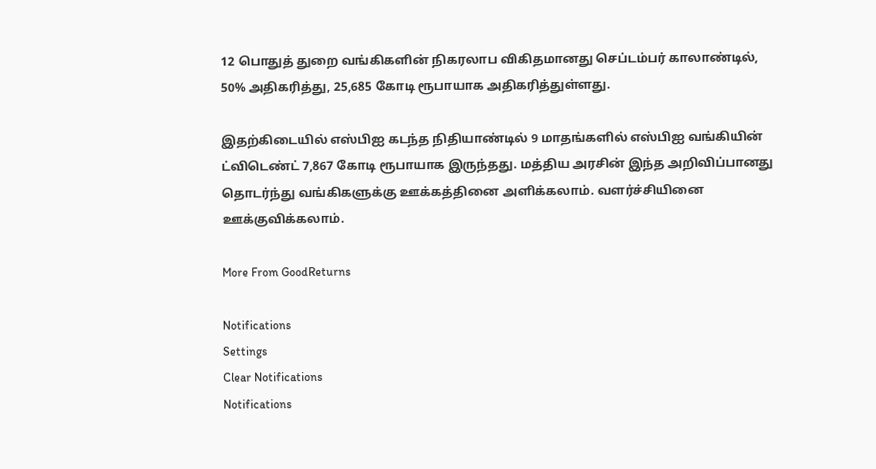12 பொதுத் துறை வங்கிகளின் நிகரலாப விகிதமானது செப்டம்பர் காலாண்டில், 50% அதிகரித்து, 25,685 கோடி ரூபாயாக அதிகரித்துள்ளது.

இதற்கிடையில் எஸ்பிஐ கடந்த நிதியாண்டில் 9 மாதங்களில் எஸ்பிஐ வங்கியின் ட்விடெண்ட் 7,867 கோடி ரூபாயாக இருந்தது. மத்திய அரசின் இந்த அறிவிப்பானது தொடர்ந்து வங்கிகளுக்கு ஊக்கத்தினை அளிக்கலாம். வளர்ச்சியினை ஊக்குவிக்கலாம்.

More From GoodReturns

Notifications
Settings
Clear Notifications
Notifications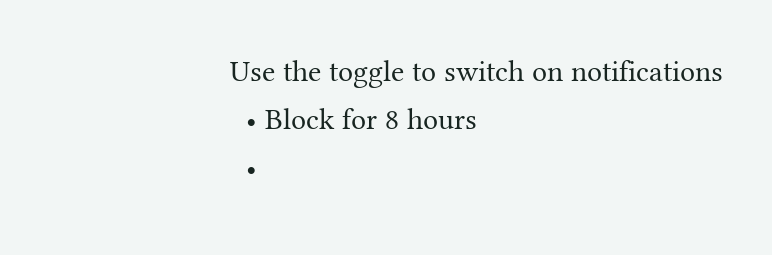Use the toggle to switch on notifications
  • Block for 8 hours
  •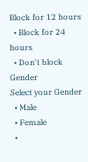Block for 12 hours
  • Block for 24 hours
  • Don't block
Gender
Select your Gender
  • Male
  • Female
  •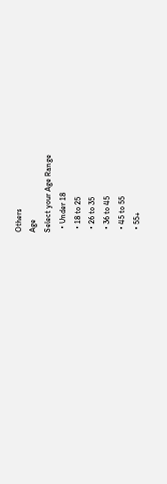Others
Age
Select your Age Range
  • Under 18
  • 18 to 25
  • 26 to 35
  • 36 to 45
  • 45 to 55
  • 55+